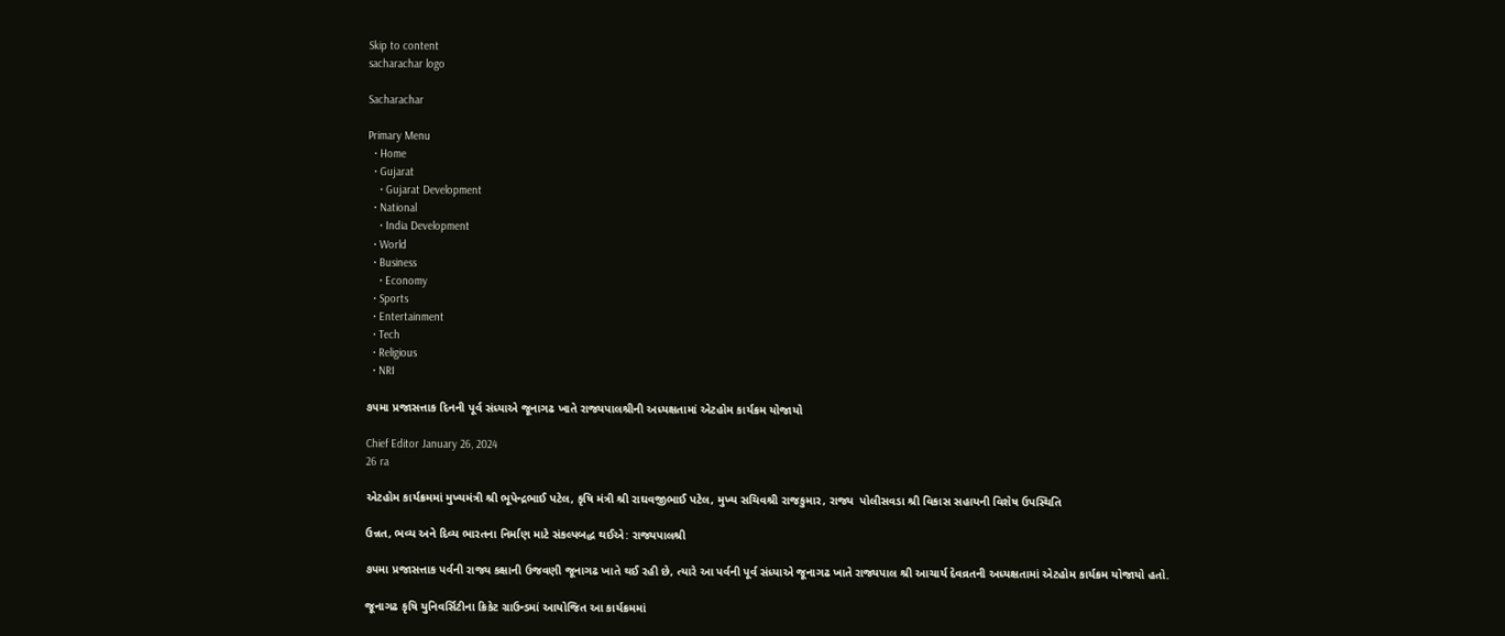Skip to content
sacharachar logo

Sacharachar

Primary Menu
  • Home
  • Gujarat
    • Gujarat Development
  • National
    • India Development
  • World
  • Business
    • Economy
  • Sports
  • Entertainment
  • Tech
  • Religious
  • NRI

૭૫મા પ્રજાસત્તાક દિનની પૂર્વ સંધ્યાએ જૂનાગઢ ખાતે રાજ્યપાલશ્રીની અધ્યક્ષતામાં એટહોમ કાર્યક્રમ યોજાયો

Chief Editor January 26, 2024
26 ra

એટહોમ કાર્યક્રમમાં મુખ્યમંત્રી શ્રી ભૂપેન્દ્રભાઈ પટેલ, કૃષિ મંત્રી શ્રી રાઘવજીભાઈ પટેલ, મુખ્ય સચિવશ્રી રાજકુમાર, રાજ્ય  પોલીસવડા શ્રી વિકાસ સહાયની વિશેષ ઉપસ્થિતિ

ઉન્નત, ભવ્ય અને દિવ્ય ભારતના નિર્માણ માટે સંકલ્પબદ્ધ થઈએ: રાજ્યપાલશ્રી

૭૫મા પ્રજાસત્તાક પર્વની રાજ્ય કક્ષાની ઉજવણી જૂનાગઢ ખાતે થઈ રહી છે, ત્યારે આ પર્વની પૂર્વ સંધ્યાએ જૂનાગઢ ખાતે રાજ્યપાલ શ્રી આચાર્ય દેવવ્રતની અધ્યક્ષતામાં એટહોમ કાર્યક્રમ યોજાયો હતો.

જૂનાગઢ કૃષિ યુનિવર્સિટીના ક્રિકેટ ગ્રાઉન્ડમાં આયોજિત આ કાર્યક્રમમાં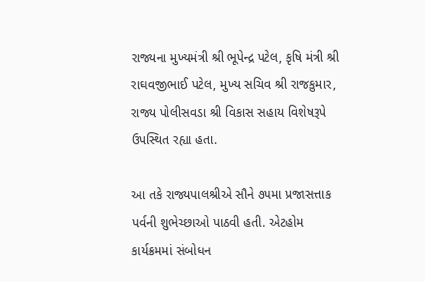રાજ્યના મુખ્યમંત્રી શ્રી ભૂપેન્દ્ર પટેલ, કૃષિ મંત્રી શ્રી રાઘવજીભાઈ પટેલ, મુખ્ય સચિવ શ્રી રાજકુમાર, રાજ્ય પોલીસવડા શ્રી વિકાસ સહાય વિશેષરૂપે ઉપસ્થિત રહ્યા હતા.

આ તકે રાજ્યપાલશ્રીએ સૌને ૭૫મા પ્રજાસત્તાક પર્વની શુભેચ્છાઓ પાઠવી હતી. એટહોમ કાર્યક્રમમાં સંબોધન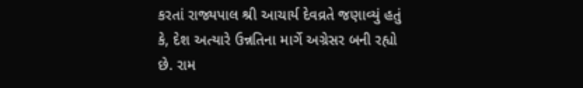કરતાં રાજ્યપાલ શ્રી આચાર્ય દેવવ્રતે જણાવ્યું હતું કે, દેશ અત્યારે ઉન્નતિના માર્ગે અગ્રેસર બની રહ્યો છે. રામ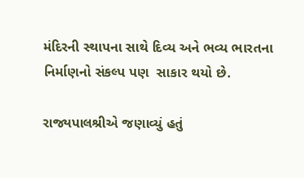મંદિરની સ્થાપના સાથે દિવ્ય અને ભવ્ય ભારતના નિર્માણનો સંકલ્પ પણ  સાકાર થયો છે.

રાજ્યપાલશ્રીએ જણાવ્યું હતું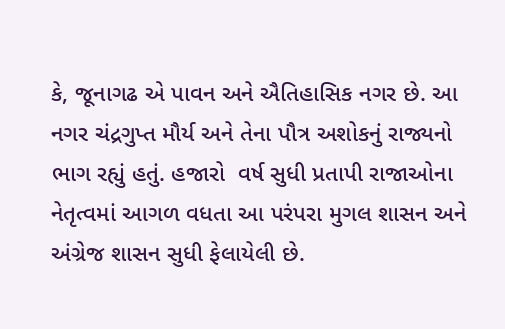કે, જૂનાગઢ એ પાવન અને ઐતિહાસિક નગર છે. આ નગર ચંદ્રગુપ્ત મૌર્ય અને તેના પૌત્ર અશોકનું રાજ્યનો ભાગ રહ્યું હતું. હજારો  વર્ષ સુધી પ્રતાપી રાજાઓના નેતૃત્વમાં આગળ વધતા આ પરંપરા મુગલ શાસન અને અંગ્રેજ શાસન સુધી ફેલાયેલી છે.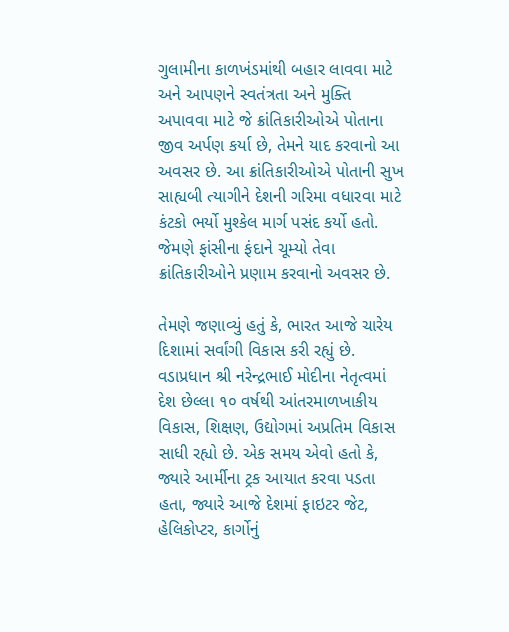ગુલામીના કાળખંડમાંથી બહાર લાવવા માટે અને આપણને સ્વતંત્રતા અને મુક્તિ અપાવવા માટે જે ક્રાંતિકારીઓએ પોતાના જીવ અર્પણ કર્યા છે, તેમને યાદ કરવાનો આ અવસર છે. આ ક્રાંતિકારીઓએ પોતાની સુખ સાહ્યબી ત્યાગીને દેશની ગરિમા વધારવા માટે કંટકો ભર્યો મુશ્કેલ માર્ગ પસંદ કર્યો હતો. જેમણે ફાંસીના ફંદાને ચૂમ્યો તેવા ક્રાંતિકારીઓને પ્રણામ કરવાનો અવસર છે.

તેમણે જણાવ્યું હતું કે, ભારત આજે ચારેય દિશામાં સર્વાંગી વિકાસ કરી રહ્યું છે. વડાપ્રધાન શ્રી નરેન્દ્રભાઈ મોદીના નેતૃત્વમાં દેશ છેલ્લા ૧૦ વર્ષથી આંતરમાળખાકીય વિકાસ, શિક્ષણ, ઉદ્યોગમાં અપ્રતિમ વિકાસ સાધી રહ્યો છે. એક સમય એવો હતો કે, જ્યારે આર્મીના ટ્રક આયાત કરવા પડતા હતા, જ્યારે આજે દેશમાં ફાઇટર જેટ, હેલિકોપ્ટર, કાર્ગોનું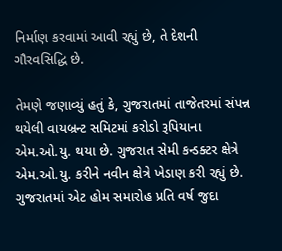નિર્માણ કરવામાં આવી રહ્યું છે, તે દેશની ગૌરવસિદ્ધિ છે.

તેમણે જણાવ્યું હતું કે, ગુજરાતમાં તાજેતરમાં સંપન્ન થયેલી વાયબ્રન્ટ સમિટમાં કરોડો રૂપિયાના એમ.ઓ.યુ. થયા છે. ગુજરાત સેમી કન્ડક્ટર ક્ષેત્રે એમ.ઓ.યુ. કરીને નવીન ક્ષેત્રે ખેડાણ કરી રહ્યું છે. ગુજરાતમાં એટ હોમ સમારોહ પ્રતિ વર્ષ જુદા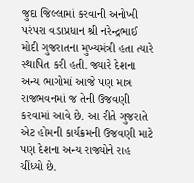જુદા જિલ્લામાં કરવાની અનોખી પરંપરા વડાપ્રધાન શ્રી નરેન્દ્રભાઈ મોદી ગુજરાતના મુખ્યમંત્રી હતા ત્યારે સ્થાપિત કરી હતી. જ્યારે દેશના અન્ય ભાગોમાં આજે પણ માત્ર રાજભવનમાં જ તેની ઉજવણી કરવામાં આવે છે. આ રીતે ગુજરાતે એટ હોમની કાર્યક્રમની ઉજવણી માટે પણ દેશના અન્ય રાજ્યોને રાહ ચીંધ્યો છે.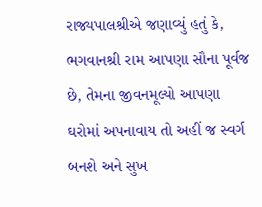રાજ્યપાલશ્રીએ જણાવ્યું હતું કે, ભગવાનશ્રી રામ આપણા સૌના પૂર્વજ છે, તેમના જીવનમૂલ્યો આપણા ઘરોમાં અપનાવાય તો અહીં જ સ્વર્ગ બનશે અને સુખ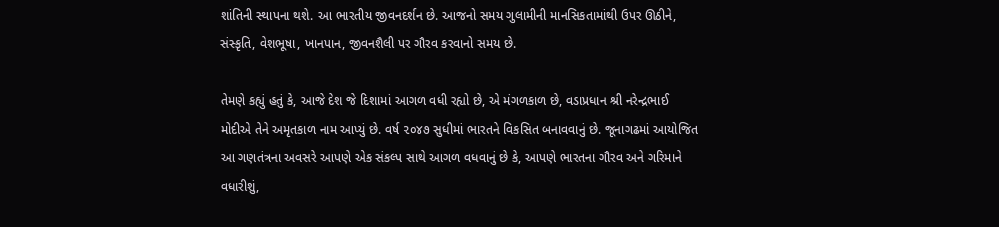શાંતિની સ્થાપના થશે. આ ભારતીય જીવનદર્શન છે. આજનો સમય ગુલામીની માનસિકતામાંથી ઉપર ઊઠીને, સંસ્કૃતિ, વેશભૂષા, ખાનપાન, જીવનશૈલી પર ગૌરવ કરવાનો સમય છે.

તેમણે કહ્યું હતું કે, આજે દેશ જે દિશામાં આગળ વધી રહ્યો છે, એ મંગળકાળ છે, વડાપ્રધાન શ્રી નરેન્દ્રભાઈ મોદીએ તેને અમૃતકાળ નામ આપ્યું છે. વર્ષ ૨૦૪૭ સુધીમાં ભારતને વિકસિત બનાવવાનું છે. જૂનાગઢમાં આયોજિત  આ ગણતંત્રના અવસરે આપણે એક સંકલ્પ સાથે આગળ વધવાનું છે કે, આપણે ભારતના ગૌરવ અને ગરિમાને વધારીશું,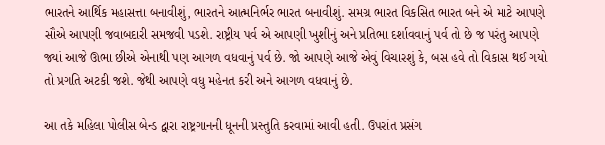ભારતને આર્થિક મહાસત્તા બનાવીશું, ભારતને આત્મનિર્ભર ભારત બનાવીશું. સમગ્ર ભારત વિકસિત ભારત બને એ માટે આપણે સૌએ આપણી જવાબદારી સમજવી પડશે. રાષ્ટ્રીય પર્વ એ આપણી ખુશીનું અને પ્રતિભા દર્શાવવાનું પર્વ તો છે જ પરંતુ આપણે જ્યાં આજે ઊભા છીએ એનાથી પણ આગળ વધવાનું પર્વ છે. જો આપણે આજે એવું વિચારશું કે, બસ હવે તો વિકાસ થઈ ગયો તો પ્રગતિ અટકી જશે. જેથી આપણે વધુ મહેનત કરી અને આગળ વધવાનું છે.

આ તકે મહિલા પોલીસ બેન્ડ દ્વારા રાષ્ટ્રગાનની ધૂનની પ્રસ્તુતિ કરવામાં આવી હતી. ઉપરાંત પ્રસંગ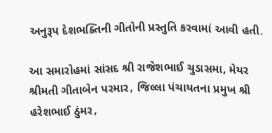અનુરૂપ દેશભક્તિની ગીતોની પ્રસ્તુતિ કરવામાં આવી હતી.

આ સમારોહમાં સાંસદ શ્રી રાજેશભાઈ ચુડાસમા, મેયર શ્રીમતી ગીતાબેન પરમાર, જિલ્લા પંચાયતના પ્રમુખ શ્રી હરેશભાઈ ઠુંમર,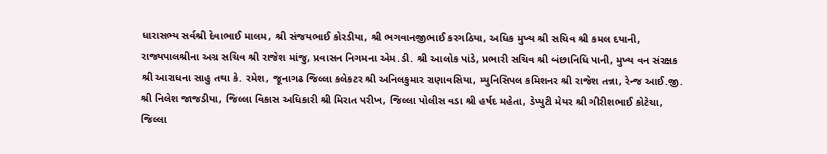ધારાસભ્ય સર્વશ્રી દેવાભાઈ માલમ, શ્રી સંજયભાઈ કોરડીયા, શ્રી ભગવાનજીભાઈ કરગઠિયા, અધિક મુખ્ય શ્રી સચિવ શ્રી કમલ દયાની, રાજ્યપાલશ્રીના અગ્ર સચિવ શ્રી રાજેશ માંજુ, પ્રવાસન નિગમના એમ.ડી. શ્રી આલોક પાંડે, પ્રભારી સચિવ શ્રી બંછાનિધિ પાની, મુખ્ય વન સંરક્ષક શ્રી આરાધના સાહુ તથા કે. રમેશ, જૂનાગઢ જિલ્લા કલેકટર શ્રી અનિલકુમાર રાણાવસિયા, મ્યુનિસિપલ કમિશનર શ્રી રાજેશ તન્ના, રેન્જ આઈ.જી. શ્રી નિલેશ જાજડીયા, જિલ્લા વિકાસ અધિકારી શ્રી મિરાત પરીખ, જિલ્લા પોલીસ વડા શ્રી હર્ષદ મહેતા, ડેપ્યુટી મેયર શ્રી ગીરીશભાઈ કોટેચા, જિલ્લા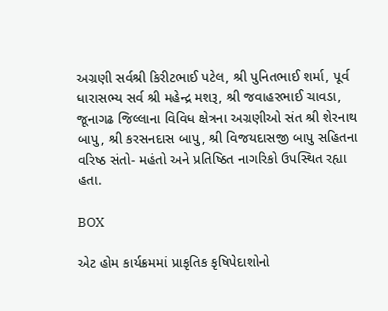અગ્રણી સર્વશ્રી કિરીટભાઈ પટેલ, શ્રી પુનિતભાઈ શર્મા, પૂર્વ ધારાસભ્ય સર્વ શ્રી મહેન્દ્ર મશરૂ, શ્રી જવાહરભાઈ ચાવડા, જૂનાગઢ જિલ્લાના વિવિધ ક્ષેત્રના અગ્રણીઓ સંત શ્રી શેરનાથ બાપુ, શ્રી કરસનદાસ બાપુ, શ્રી વિજયદાસજી બાપુ સહિતના વરિષ્ઠ સંતો- મહંતો અને પ્રતિષ્ઠિત નાગરિકો ઉપસ્થિત રહ્યા હતા.

BOX

એટ હોમ કાર્યક્રમમાં પ્રાકૃતિક કૃષિપેદાશોનો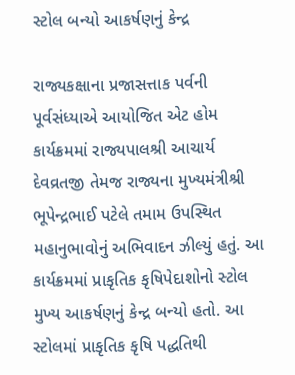સ્ટોલ બન્યો આકર્ષણનું કેન્દ્ર

રાજ્યકક્ષાના પ્રજાસત્તાક પર્વની પૂર્વસંધ્યાએ આયોજિત એટ હોમ કાર્યક્રમમાં રાજ્યપાલશ્રી આચાર્ય દેવવ્રતજી તેમજ રાજ્યના મુખ્યમંત્રીશ્રી ભૂપેન્દ્રભાઈ પટેલે તમામ ઉપસ્થિત મહાનુભાવોનું અભિવાદન ઝીલ્યું હતું. આ કાર્યક્રમમાં પ્રાકૃતિક કૃષિપેદાશોનો સ્ટોલ મુખ્ય આકર્ષણનું કેન્દ્ર બન્યો હતો. આ સ્ટોલમાં પ્રાકૃતિક કૃષિ પદ્ધતિથી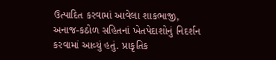ઉત્પાદિત કરવામાં આવેલા શાકભાજી, અનાજ-કઠોળ સહિતનાં ખેતપેદાશોનું નિદર્શન કરવામાં આવ્યું હતું. પ્રાકૃતિક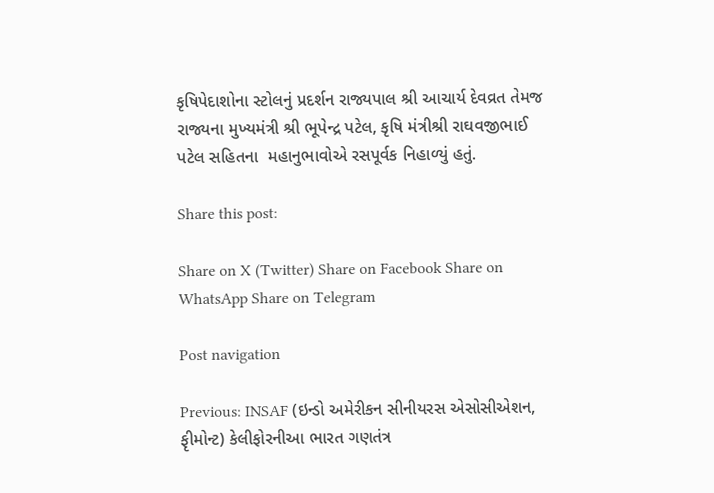કૃષિપેદાશોના સ્ટોલનું પ્રદર્શન રાજ્યપાલ શ્રી આચાર્ય દેવવ્રત તેમજ રાજ્યના મુખ્યમંત્રી શ્રી ભૂપેન્દ્ર પટેલ, કૃષિ મંત્રીશ્રી રાઘવજીભાઈ પટેલ સહિતના  મહાનુભાવોએ રસપૂર્વક નિહાળ્યું હતું.

Share this post:

Share on X (Twitter) Share on Facebook Share on WhatsApp Share on Telegram

Post navigation

Previous: INSAF (ઇન્ડો અમેરીકન સીનીયરસ એસોસીએશન, ફૃીમોન્ટ) કેલીફોરનીઆ ભારત ગણતંત્ર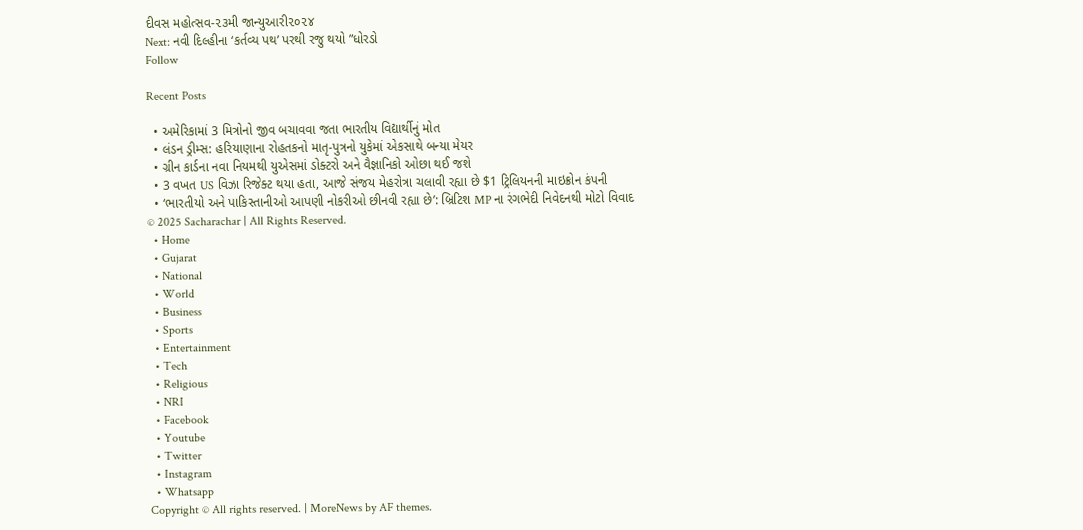દીવસ મહોત્સવ-૨૩મી જાન્યુઆરી૨૦૨૪
Next: નવી દિલ્હીના ‘કર્તવ્ય પથ’ પરથી રજુ થયો ”ધોરડો
Follow

Recent Posts

  • અમેરિકામાં 3 મિત્રોનો જીવ બચાવવા જતા ભારતીય વિદ્યાર્થીનું મોત
  • લંડન ડ્રીમ્સ: હરિયાણાના રોહતકનો માતૃ-પુત્રનો યુકેમાં એકસાથે બન્યા મેયર
  • ગ્રીન કાર્ડના નવા નિયમથી યુએસમાં ડોક્ટરો અને વૈજ્ઞાનિકો ઓછા થઈ જશે
  • 3 વખત US વિઝા રિજેક્ટ થયા હતા, આજે સંજય મેહરોત્રા ચલાવી રહ્યા છે $1 ટ્રિલિયનની માઇક્રોન કંપની
  • ‘ભારતીયો અને પાકિસ્તાનીઓ આપણી નોકરીઓ છીનવી રહ્યા છે’: બ્રિટિશ MP ના રંગભેદી નિવેદનથી મોટો વિવાદ
© 2025 Sacharachar | All Rights Reserved.
  • Home
  • Gujarat
  • National
  • World
  • Business
  • Sports
  • Entertainment
  • Tech
  • Religious
  • NRI
  • Facebook
  • Youtube
  • Twitter
  • Instagram
  • Whatsapp
Copyright © All rights reserved. | MoreNews by AF themes.